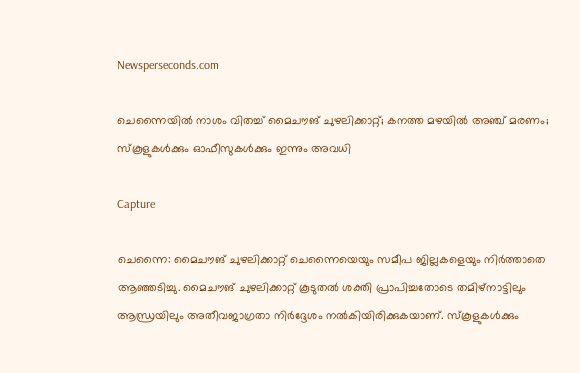Newsperseconds.com

ചെന്നൈയില്‍ നാശം വിതച്ച് മൈചൗങ് ചുഴലിക്കാറ്റ്; കനത്ത മഴയില്‍ അഞ്ച് മരണം; സ്‌കൂളുകള്‍ക്കും ഓഫീസുകള്‍ക്കും ഇന്നും അവധി

Capture

ചെന്നൈ: മൈചൗങ് ചുഴലിക്കാറ്റ് ചെന്നൈയെയും സമീപ ജില്ലകളെയും നിര്‍ത്താതെ ആഞ്ഞടിച്ചു. മൈചൗങ് ചുഴലിക്കാറ്റ് കൂടുതല്‍ ശക്തി പ്രാപിച്ചതോടെ തമിഴ്‌നാട്ടിലും ആന്ധ്രയിലും അതീവജാഗ്രതാ നിര്‍ദ്ദേശം നല്‍കിയിരിക്കുകയാണ്. സ്‌കൂളുകള്‍ക്കും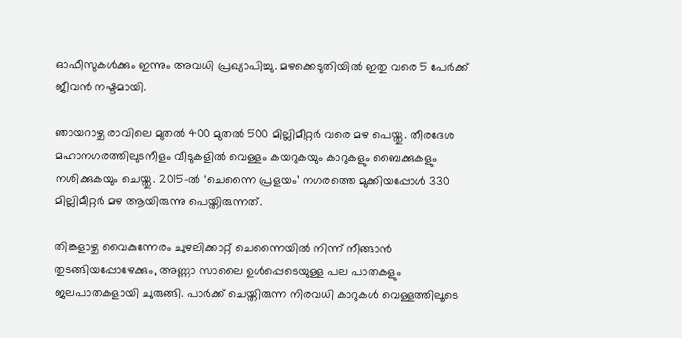ഓഫീസുകള്‍ക്കും ഇന്നും അവധി പ്രഖ്യാപിച്ചു. മഴക്കെടുതിയില്‍ ഇതു വരെ 5 പേര്‍ക്ക് ജീവന്‍ നഷ്ടമായി.

ഞായറാഴ്ച രാവിലെ മുതല്‍ 400 മുതല്‍ 500 മില്ലിമീറ്റര്‍ വരെ മഴ പെയ്തു. തീരദേശ മഹാനഗരത്തിലുടനീളം വീടുകളില്‍ വെള്ളം കയറുകയും കാറുകളും ബൈക്കുകളും നശിക്കുകയും ചെയ്തു. 2015-ല്‍ ‘ചെന്നൈ പ്രളയം’ നഗരത്തെ മുക്കിയപ്പോള്‍ 330 മില്ലിമീറ്റര്‍ മഴ ആയിരുന്നു പെയ്തിരുന്നത്.

തിങ്കളാഴ്ച വൈകുന്നേരം ചുഴലിക്കാറ്റ് ചെന്നൈയില്‍ നിന്ന് നീങ്ങാന്‍ തുടങ്ങിയപ്പോഴേക്കും, അണ്ണാ സാലൈ ഉള്‍പ്പെടെയുള്ള പല പാതകളും ജലപാതകളായി ചുരുങ്ങി. പാര്‍ക്ക് ചെയ്തിരുന്ന നിരവധി കാറുകള്‍ വെള്ളത്തിലൂടെ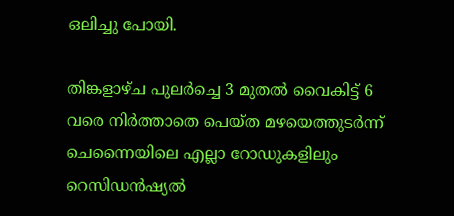ഒലിച്ചു പോയി.

തിങ്കളാഴ്ച പുലര്‍ച്ചെ 3 മുതല്‍ വൈകിട്ട് 6 വരെ നിര്‍ത്താതെ പെയ്ത മഴയെത്തുടര്‍ന്ന് ചെന്നൈയിലെ എല്ലാ റോഡുകളിലും റെസിഡന്‍ഷ്യല്‍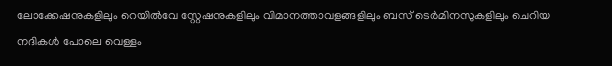ലോക്കേഷനുകളിലും റെയില്‍വേ സ്റ്റേഷനുകളിലും വിമാനത്താവളങ്ങളിലും ബസ് ടെര്‍മിനസുകളിലും ചെറിയ നദികള്‍ പോലെ വെള്ളം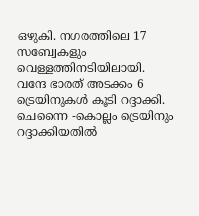ഒഴുകി. നഗരത്തിലെ 17 സബ്വേകളും വെള്ളത്തിനടിയിലായി. വന്ദേ ഭാരത് അടക്കം 6 ട്രെയിനുകള്‍ കൂടി റദ്ദാക്കി. ചെന്നൈ -കൊല്ലം ട്രെയിനും റദ്ദാക്കിയതില്‍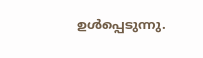ഉള്‍പ്പെടുന്നു.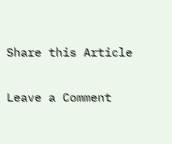Share this Article

Leave a Comment